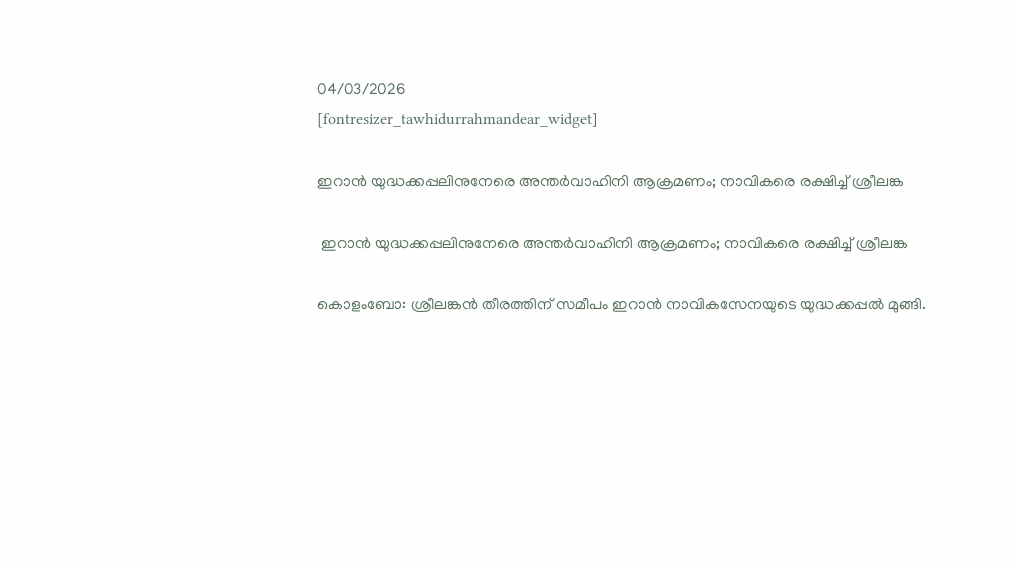04/03/2026
[fontresizer_tawhidurrahmandear_widget]

ഇറാൻ യുദ്ധക്കപ്പലിനുനേരെ അന്തർവാഹിനി ആക്രമണം; നാവികരെ രക്ഷിച്ച് ശ്രീലങ്ക

 ഇറാൻ യുദ്ധക്കപ്പലിനുനേരെ അന്തർവാഹിനി ആക്രമണം; നാവികരെ രക്ഷിച്ച് ശ്രീലങ്ക

കൊളംബോ: ശ്രീലങ്കൻ തീരത്തിന് സമീപം ഇറാൻ നാവികസേനയുടെ യുദ്ധക്കപ്പൽ മുങ്ങി.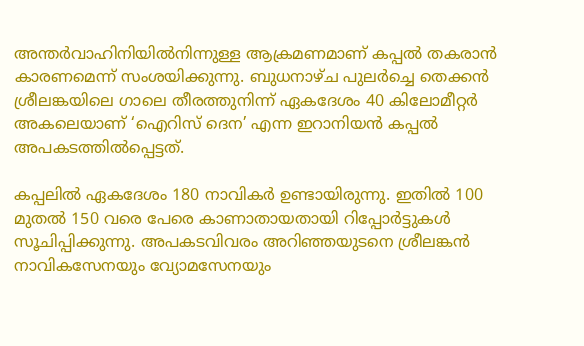അന്തർവാഹിനിയിൽനിന്നുള്ള ആക്രമണമാണ് കപ്പൽ തകരാൻ കാരണമെന്ന് സംശയിക്കുന്നു. ബുധനാഴ്ച പുലർച്ചെ തെക്കൻ ശ്രീലങ്കയിലെ ഗാലെ തീരത്തുനിന്ന് ഏകദേശം 40 കിലോമീറ്റർ അകലെയാണ് ‘ഐറിസ് ദെന’ എന്ന ഇറാനിയൻ കപ്പൽ അപകടത്തിൽപ്പെട്ടത്.

കപ്പലിൽ ഏകദേശം 180 നാവികർ ഉണ്ടായിരുന്നു. ഇതിൽ 100 മുതൽ 150 വരെ പേരെ കാണാതായതായി റിപ്പോർട്ടുകൾ സൂചിപ്പിക്കുന്നു. അപകടവിവരം അറിഞ്ഞയുടനെ ശ്രീലങ്കൻ നാവികസേനയും വ്യോമസേനയും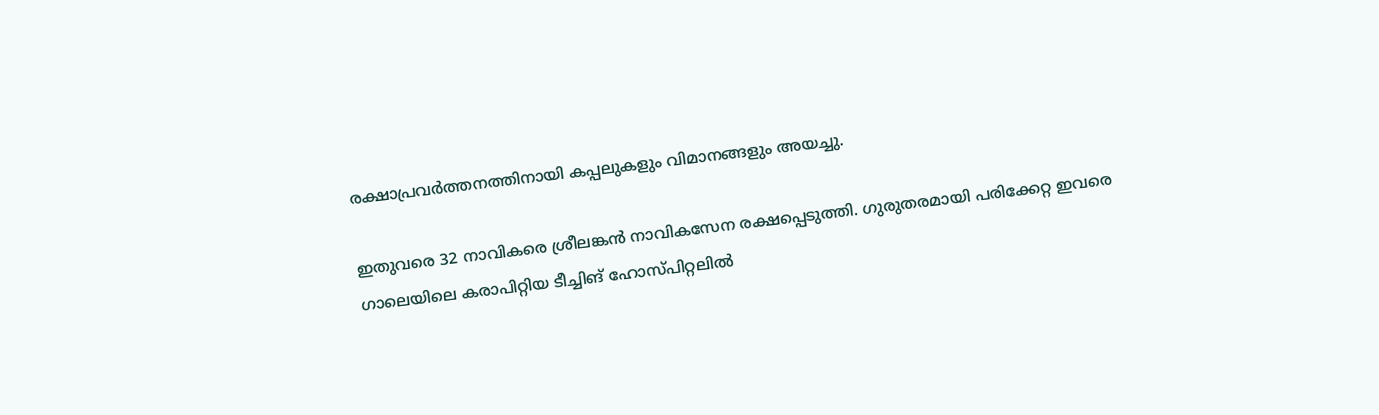രക്ഷാപ്രവർത്തനത്തിനായി കപ്പലുകളും വിമാനങ്ങളും അയച്ചു.

ഇതുവരെ 32 നാവികരെ ശ്രീലങ്കൻ നാവികസേന രക്ഷപ്പെടുത്തി. ഗുരുതരമായി പരിക്കേറ്റ ഇവരെ ഗാലെയിലെ കരാപിറ്റിയ ടീച്ചിങ് ഹോസ്പിറ്റലിൽ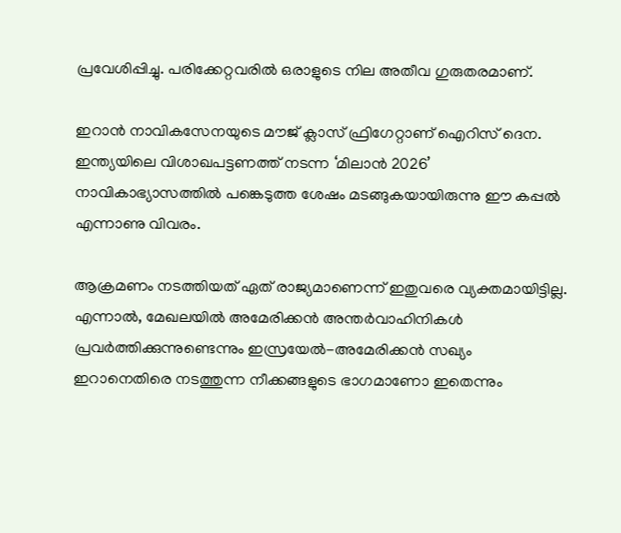പ്രവേശിപ്പിച്ചു. പരിക്കേറ്റവരിൽ ഒരാളുടെ നില അതീവ ഗുരുതരമാണ്.

ഇറാൻ നാവികസേനയുടെ മൗജ് ക്ലാസ് ഫ്രിഗേറ്റാണ് ഐറിസ് ദെന. ഇന്ത്യയിലെ വിശാഖപട്ടണത്ത് നടന്ന ‘മിലാൻ 2026’ നാവികാഭ്യാസത്തിൽ പങ്കെടുത്ത ശേഷം മടങ്ങുകയായിരുന്നു ഈ കപ്പൽ എന്നാണു വിവരം.

ആക്രമണം നടത്തിയത് ഏത് രാജ്യമാണെന്ന് ഇതുവരെ വ്യക്തമായിട്ടില്ല. എന്നാൽ, മേഖലയിൽ അമേരിക്കൻ അന്തർവാഹിനികൾ പ്രവർത്തിക്കുന്നുണ്ടെന്നും ഇസ്രയേൽ-അമേരിക്കൻ സഖ്യം ഇറാനെതിരെ നടത്തുന്ന നീക്കങ്ങളുടെ ഭാഗമാണോ ഇതെന്നും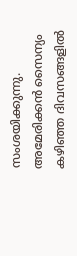സംശയിക്കുന്നു. അമേരിക്കൻ സൈന്യം കഴിഞ്ഞ ദിവസങ്ങളിൽ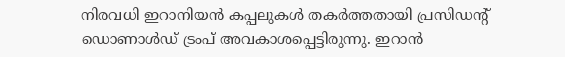നിരവധി ഇറാനിയൻ കപ്പലുകൾ തകർത്തതായി പ്രസിഡന്റ് ഡൊണാൾഡ് ട്രംപ് അവകാശപ്പെട്ടിരുന്നു. ഇറാൻ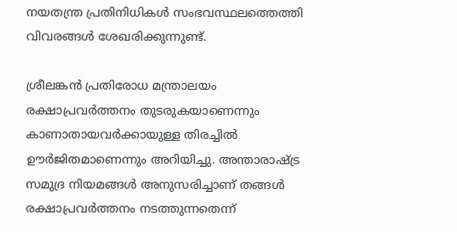നയതന്ത്ര പ്രതിനിധികൾ സംഭവസ്ഥലത്തെത്തി വിവരങ്ങൾ ശേഖരിക്കുന്നുണ്ട്.

ശ്രീലങ്കൻ പ്രതിരോധ മന്ത്രാലയം രക്ഷാപ്രവർത്തനം തുടരുകയാണെന്നും കാണാതായവർക്കായുള്ള തിരച്ചിൽ ഊർജിതമാണെന്നും അറിയിച്ചു. അന്താരാഷ്ട്ര സമുദ്ര നിയമങ്ങൾ അനുസരിച്ചാണ് തങ്ങൾ രക്ഷാപ്രവർത്തനം നടത്തുന്നതെന്ന്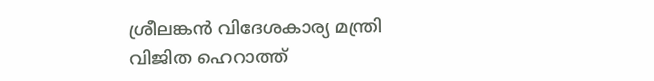ശ്രീലങ്കൻ വിദേശകാര്യ മന്ത്രി വിജിത ഹെറാത്ത്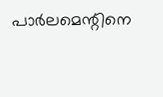പാർലമെന്റിനെ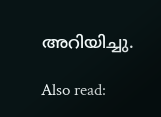അറിയിച്ചു.

Also read: